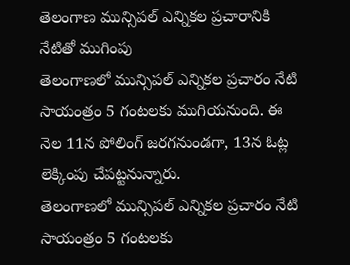తెలంగాణ మున్సిపల్ ఎన్నికల ప్రచారానికి నేటితో ముగింపు
తెలంగాణలో మున్సిపల్ ఎన్నికల ప్రచారం నేటి సాయంత్రం 5 గంటలకు ముగియనుంది. ఈ నెల 11న పోలింగ్ జరగనుండగా, 13న ఓట్ల లెక్కింపు చేపట్టనున్నారు.
తెలంగాణలో మున్సిపల్ ఎన్నికల ప్రచారం నేటి సాయంత్రం 5 గంటలకు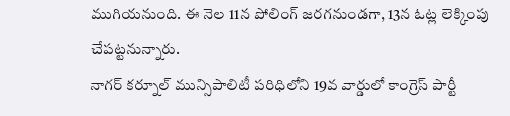ముగియనుంది. ఈ నెల 11న పోలింగ్ జరగనుండగా, 13న ఓట్ల లెక్కింపు చేపట్టనున్నారు.
నాగర్ కర్నూల్ మున్సిపాలిటీ పరిధిలోని 19వ వార్డులో కాంగ్రెస్ పార్టీ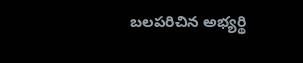బలపరిచిన అభ్యర్థి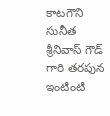కాటగౌని సునీత శ్రీనివాస్ గౌడ్ గారి తరపున ఇంటింటి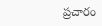ప్రచారం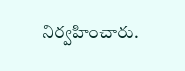నిర్వహించారు.